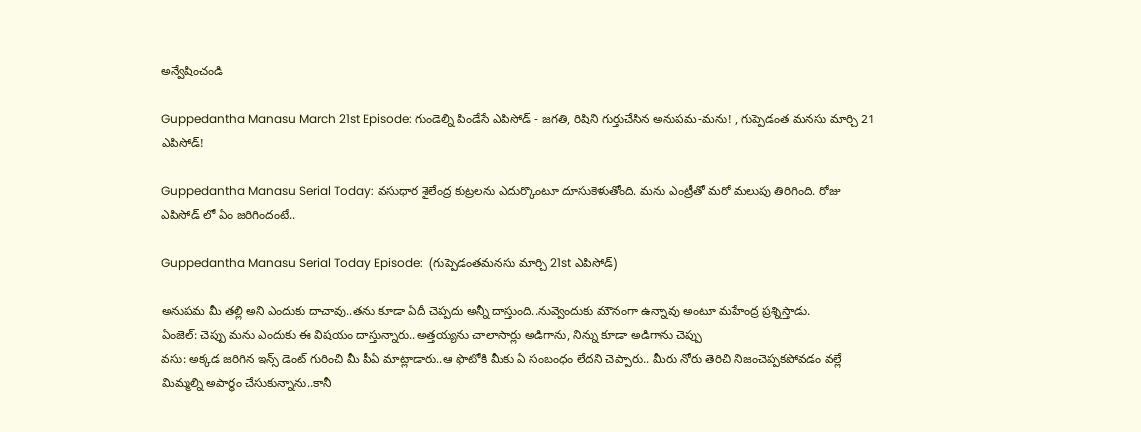అన్వేషించండి

Guppedantha Manasu March 21st Episode: గుండెల్ని పిండేసే ఎపిసోడ్ - జగతి, రిషిని గుర్తుచేసిన అనుపమ-మను! , గుప్పెడంత మనసు మార్చి 21 ఎపిసోడ్!

Guppedantha Manasu Serial Today: వసుధార శైలేంద్ర కుట్రలను ఎదుర్కొంటూ దూసుకెళుతోంది. మను ఎంట్రీతో మరో మలుపు తిరిగింది. రోజు ఎపిసోడ్ లో ఏం జరిగిందంటే..

Guppedantha Manasu Serial Today Episode:  (గుప్పెడంతమనసు మార్చి 21st ఎపిసోడ్)

అనుపమ మీ తల్లి అని ఎందుకు దాచావు..తను కూడా ఏదీ చెప్పదు అన్నీ దాస్తుంది..నువ్వెందుకు మౌనంగా ఉన్నావు అంటూ మహేంద్ర ప్రశ్నిస్తాడు.
ఏంజెల్: చెప్పు మను ఎందుకు ఈ విషయం దాస్తున్నారు..అత్తయ్యను చాలాసార్లు అడిగాను, నిన్ను కూడా అడిగాను చెప్పు
వసు: అక్కడ జరిగిన ఇన్స్ డెంట్ గురించి మీ పీఏ మాట్లాడారు..ఆ ఫొటోకి మీకు ఏ సంబంధం లేదని చెప్పారు.. మీరు నోరు తెరిచి నిజంచెప్పకపోవడం వల్లే మిమ్మల్ని అపార్థం చేసుకున్నాను..కానీ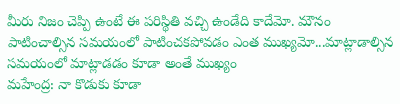మీరు నిజం చెప్పి ఉంటే ఈ పరిస్థితి వచ్చి ఉండేది కాదేమో. మౌనం పాటించాల్సిన సమయంలో పాటించకపోవడం ఎంత ముఖ్యమో...మాట్లాడాల్సిన సమయంలో మాట్లాడడం కూడా అంతే ముఖ్యం
మహేంద్ర: నా కొడుకు కూడా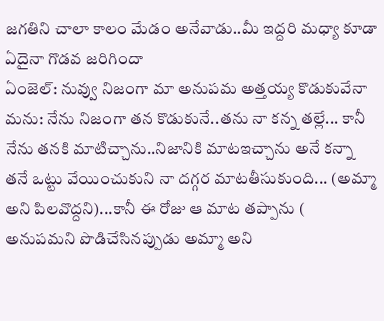జగతిని చాలా కాలం మేడం అనేవాడు..మీ ఇద్దరి మధ్యా కూడా ఏదైనా గొడవ జరిగిందా
ఏంజెల్: నువ్వు నిజంగా మా అనుపమ అత్తయ్య కొడుకువేనా
మను: నేను నిజంగా తన కొడుకునే..తను నా కన్న తల్లే... కానీ నేను తనకి మాటిచ్చాను..నిజానికి మాటఇచ్చాను అనే కన్నా తనే ఒట్టు వేయించుకుని నా దగ్గర మాటతీసుకుంది... (అమ్మా అని పిలవొద్దని)...కానీ ఈ రోజు ఆ మాట తప్పాను ( అనుపమని పొడిచేసినప్పుడు అమ్మా అని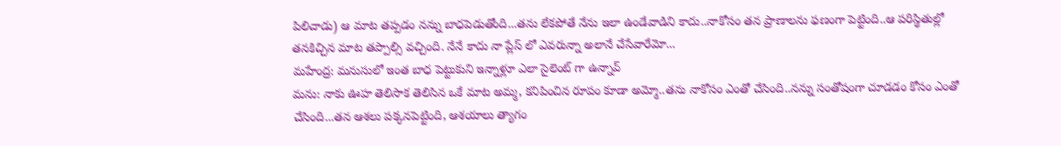పిలిచాడు) ఆ మాట తప్పడం నన్ను బాధపెడుతోంది...తను లేకపోతే నేను ఇలా ఉండేవాడిని కాదు..నాకోసం తన ప్రాణాలను ఫణంగా పెట్టింది..ఆ పరిస్థితుల్లో తనకిచ్చిన మాట తప్పాల్సి వచ్చింది. నేనే కాదు నా ప్లేస్ లో ఎవరున్నా అలానే చేసేవారేమో...
మహేంద్ర: మనుసులో ఇంత బాధ పెట్టుకుని ఇన్నాళ్లూ ఎలా సైలెంట్ గా ఉన్నావ్
మను: నాకు ఊహ తెలిసాక తెలిసిన ఒకే మాట అమ్మ, కనిపించిన రూపం కూడా అమ్మో..తను నాకోసం ఎంతో చేసింది..నన్ను సంతోషంగా చూడడం కోసం ఎంతో చేసింది...తన ఆశలు పక్కనపెట్టింది, ఆశయాలు త్యాగం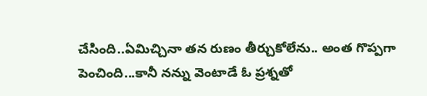చేసింది..ఏమిచ్చినా తన రుణం తీర్చుకోలేను.. అంత గొప్పగా పెంచింది...కానీ నన్ను వెంటాడే ఓ ప్రశ్నతో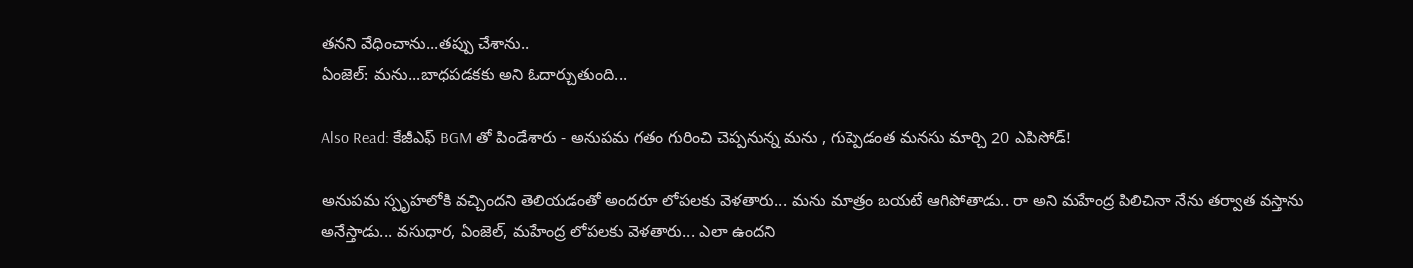తనని వేధించాను...తప్పు చేశాను..
ఏంజెల్: మను...బాధపడకకు అని ఓదార్చుతుంది...

Also Read: కేజీఎఫ్ BGM తో పిండేశారు - అనుపమ గతం గురించి చెప్పనున్న మను , గుప్పెడంత మనసు మార్చి 20 ఎపిసోడ్!

అనుపమ స్పృహలోకి వచ్చిందని తెలియడంతో అందరూ లోపలకు వెళతారు... మను మాత్రం బయటే ఆగిపోతాడు.. రా అని మహేంద్ర పిలిచినా నేను తర్వాత వస్తాను అనేస్తాడు... వసుధార, ఏంజెల్, మహేంద్ర లోపలకు వెళతారు... ఎలా ఉందని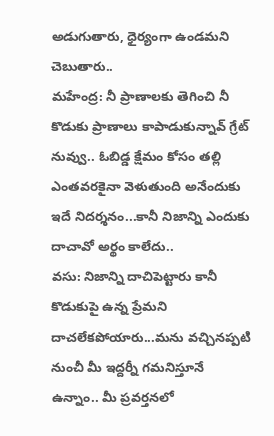అడుగుతారు, ధైర్యంగా ఉండమని చెబుతారు..
మహేంద్ర: నీ ప్రాణాలకు తెగించి నీ కొడుకు ప్రాణాలు కాపాడుకున్నావ్ గ్రేట్ నువ్వు.. ఓబిడ్డ క్షేమం కోసం తల్లి ఎంతవరకైనా వెళుతుంది అనేందుకు ఇదే నిదర్శనం...కానీ నిజాన్ని ఎందుకు దాచావో అర్థం కాలేదు..
వసు: నిజాన్ని దాచిపెట్టారు కానీ కొడుకుపై ఉన్న ప్రేమని దాచలేకపోయారు...మను వచ్చినప్పటి నుంచీ మీ ఇద్దర్నీ గమనిస్తూనే ఉన్నాం.. మీ ప్రవర్తనలో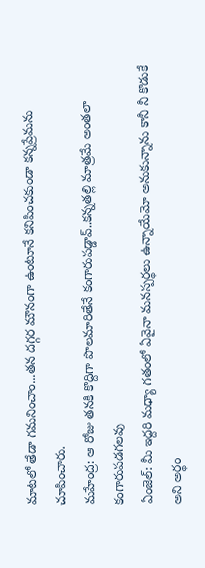మాటలో తేడా గమనించాం...తన దగ్గర మౌనంగా ఉంటూనే కనిపించకుండా కన్నప్రేమను చూపించారు.
మహేంద్ర: ఆ రోజు తనకి కొద్దిగా పొలమారితేనే కంగారుపడ్డావ్..కన్నతల్లి మాత్రమే అంతలా కంగారుపడగలవు
ఏంజెల్: మీ ఇద్దరి మధ్యా గతంలో ఏవైనా మనస్పర్థలు ఉన్నాయేమో అనుకున్నాను కానీ నీ కొడుకే అని అర్థం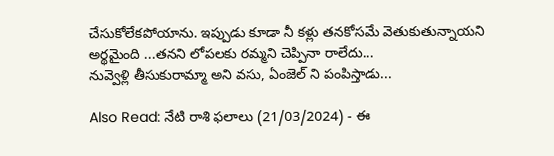చేసుకోలేకపోయాను. ఇప్పుడు కూడా నీ కళ్లు తనకోసమే వెతుకుతున్నాయని అర్థమైంది ...తనని లోపలకు రమ్మని చెప్పినా రాలేదు...
నువ్వెళ్లి తీసుకురామ్మా అని వసు, ఏంజెల్ ని పంపిస్తాడు...

Also Read: నేటి రాశి ఫలాలు (21/03/2024) - ఈ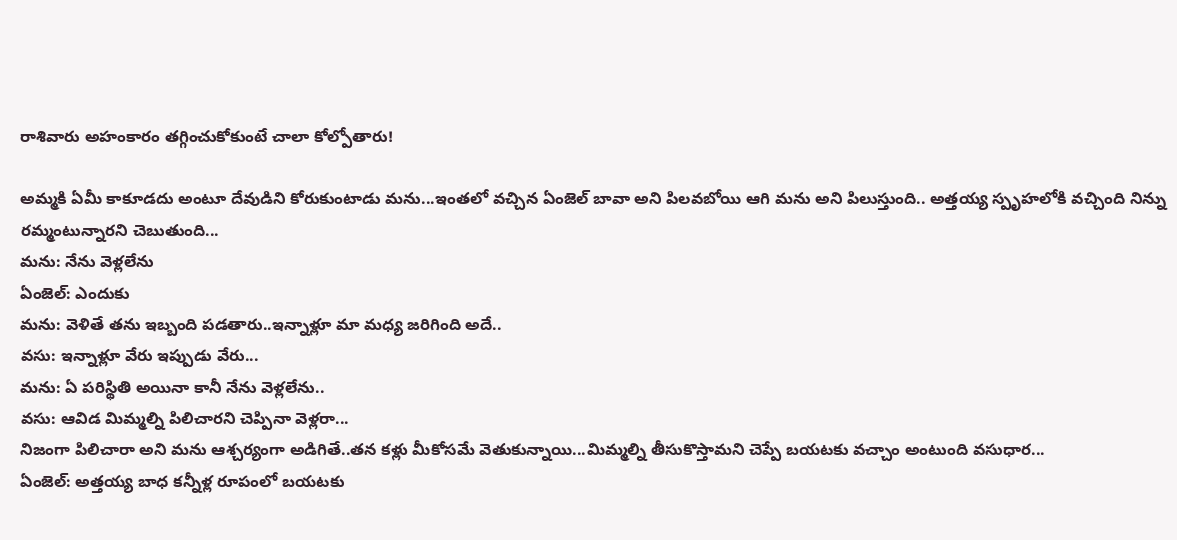రాశివారు అహంకారం తగ్గించుకోకుంటే చాలా కోల్పోతారు!

అమ్మకి ఏమీ కాకూడదు అంటూ దేవుడిని కోరుకుంటాడు మను...ఇంతలో వచ్చిన ఏంజెల్ బావా అని పిలవబోయి ఆగి మను అని పిలుస్తుంది.. అత్తయ్య స్పృహలోకి వచ్చింది నిన్ను రమ్మంటున్నారని చెబుతుంది...
మను: నేను వెళ్లలేను
ఏంజెల్: ఎందుకు
మను: వెళితే తను ఇబ్బంది పడతారు..ఇన్నాళ్లూ మా మధ్య జరిగింది అదే..
వసు: ఇన్నాళ్లూ వేరు ఇప్పుడు వేరు...
మను: ఏ పరిస్థితి అయినా కానీ నేను వెళ్లలేను..
వసు: ఆవిడ మిమ్మల్ని పిలిచారని చెప్పినా వెళ్లరా...
నిజంగా పిలిచారా అని మను ఆశ్చర్యంగా అడిగితే..తన కళ్లు మీకోసమే వెతుకున్నాయి...మిమ్మల్ని తీసుకొస్తామని చెప్పే బయటకు వచ్చాం అంటుంది వసుధార...
ఏంజెల్: అత్తయ్య బాధ కన్నీళ్ల రూపంలో బయటకు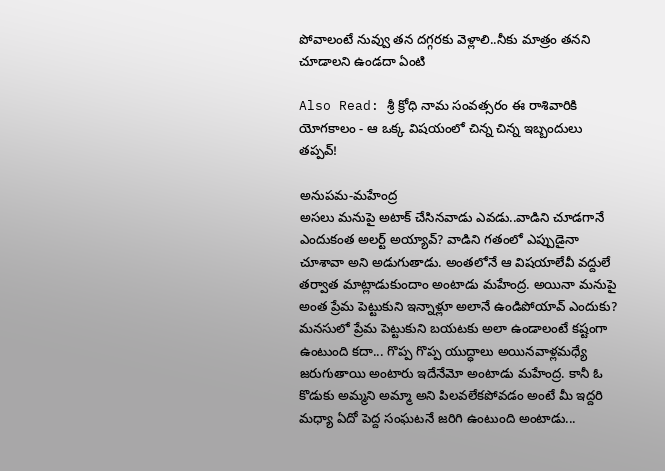పోవాలంటే నువ్వు తన దగ్గరకు వెళ్లాలి..నీకు మాత్రం తనని చూడాలని ఉండదా ఏంటి

Also Read: శ్రీ క్రోధి నామ సంవత్సరం ఈ రాశివారికి యోగకాలం - ఆ ఒక్క విషయంలో చిన్న చిన్న ఇబ్బందులు తప్పవ్!

అనుపమ-మహేంద్ర
అసలు మనుపై అటాక్ చేసినవాడు ఎవడు..వాడిని చూడగానే ఎందుకంత అలర్ట్ అయ్యావ్? వాడిని గతంలో ఎప్పుడైనా చూశావా అని అడుగుతాడు. అంతలోనే ఆ విషయాలేవీ వద్దులే తర్వాత మాట్లాడుకుందాం అంటాడు మహేంద్ర. అయినా మనుపై అంత ప్రేమ పెట్టుకుని ఇన్నాళ్లూ అలానే ఉండిపోయావ్ ఎందుకు? మనసులో ప్రేమ పెట్టుకుని బయటకు అలా ఉండాలంటే కష్టంగా ఉంటుంది కదా... గొప్ప గొప్ప యుద్ధాలు అయినవాళ్లమధ్యే జరుగుతాయి అంటారు ఇదేనేమో అంటాడు మహేంద్ర. కానీ ఓ కొడుకు అమ్మని అమ్మా అని పిలవలేకపోవడం అంటే మీ ఇద్దరి మధ్యా ఏదో పెద్ద సంఘటనే జరిగి ఉంటుంది అంటాడు...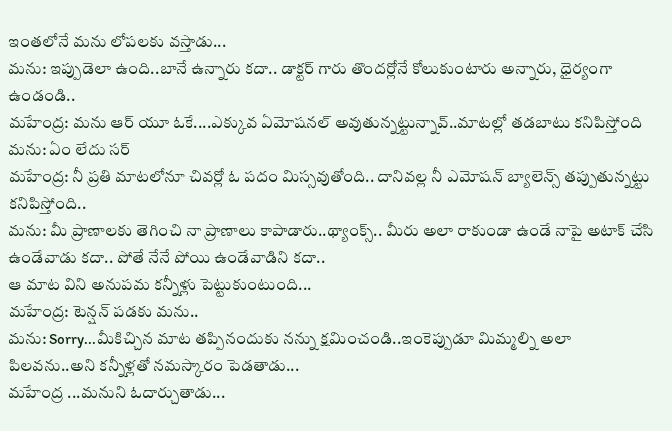ఇంతలోనే మను లోపలకు వస్తాడు...
మను: ఇప్పుడెలా ఉంది..బానే ఉన్నారు కదా.. డాక్టర్ గారు తొందర్లోనే కోలుకుంటారు అన్నారు, ధైర్యంగా ఉండండి..
మహేంద్ర: మను ఆర్ యూ ఓకే....ఎక్కువ ఏమోషనల్ అవుతున్నట్టున్నావ్..మాటల్లో తడబాటు కనిపిస్తోంది
మను: ఏం లేదు సర్
మహేంద్ర: నీ ప్రతి మాటలోనూ చివర్లో ఓ పదం మిస్సవుతోంది.. దానివల్ల నీ ఎమోషన్ బ్యాలెన్స్ తప్పుతున్నట్టు కనిపిస్తోంది..
మను: మీ ప్రాణాలకు తెగించి నా ప్రాణాలు కాపాడారు..థ్యాంక్స్.. మీరు అలా రాకుండా ఉండే నాపై అటాక్ చేసి ఉండేవాడు కదా.. పోతే నేనే పోయి ఉండేవాడిని కదా..
ఆ మాట విని అనుపమ కన్నీళ్లు పెట్టుకుంటుంది...
మహేంద్ర: టెన్షన్ పడకు మను..
మను: Sorry...మీకిచ్చిన మాట తప్పినందుకు నన్ను క్షమించండి..ఇంకెప్పుడూ మిమ్మల్ని అలా పిలవను..అని కన్నీళ్లతో నమస్కారం పెడతాడు...
మహేంద్ర ...మనుని ఓదార్చుతాడు...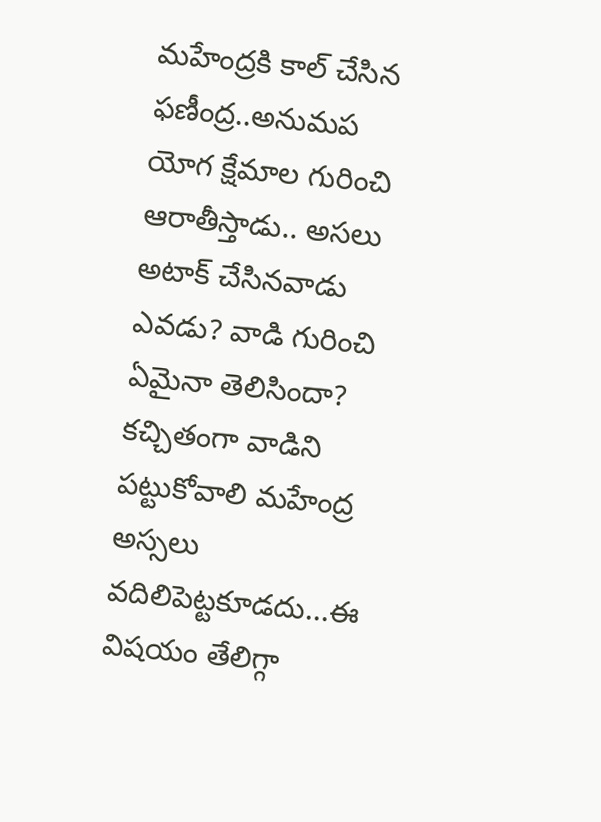మహేంద్రకి కాల్ చేసిన ఫణీంద్ర..అనుమప యోగ క్షేమాల గురించి ఆరాతీస్తాడు.. అసలు అటాక్ చేసినవాడు ఎవడు? వాడి గురించి ఏమైనా తెలిసిందా? కచ్చితంగా వాడిని పట్టుకోవాలి మహేంద్ర అస్సలు వదిలిపెట్టకూడదు...ఈ విషయం తేలిగ్గా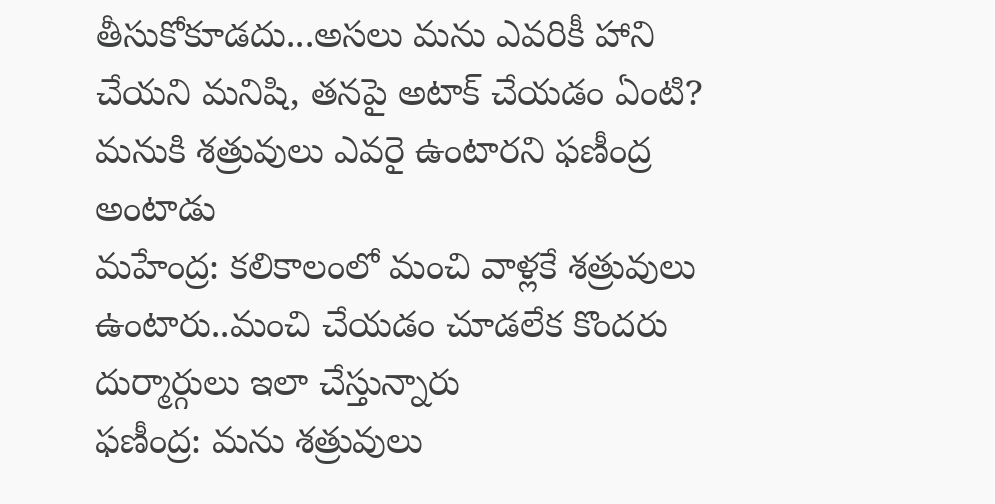తీసుకోకూడదు...అసలు మను ఎవరికీ హాని చేయని మనిషి, తనపై అటాక్ చేయడం ఏంటి? మనుకి శత్రువులు ఎవరై ఉంటారని ఫణీంద్ర అంటాడు
మహేంద్ర: కలికాలంలో మంచి వాళ్లకే శత్రువులు ఉంటారు..మంచి చేయడం చూడలేక కొందరు దుర్మార్గులు ఇలా చేస్తున్నారు
ఫణీంద్ర: మను శత్రువులు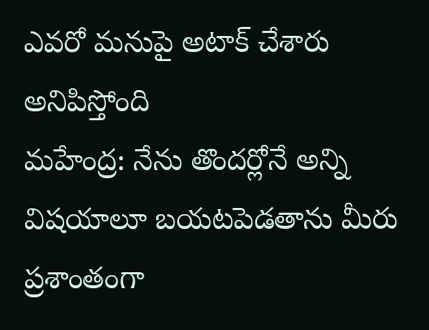ఎవరో మనుపై అటాక్ చేశారు అనిపిస్తోంది
మహేంద్ర: నేను తొందర్లోనే అన్ని విషయాలూ బయటపెడతాను మీరు ప్రశాంతంగా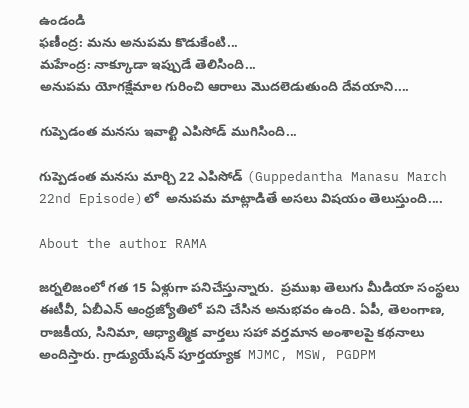ఉండండి
ఫణీంద్ర: మను అనుపమ కొడుకేంటి...
మహేంద్ర: నాక్కూడా ఇప్పుడే తెలిసింది...
అనుపమ యోగక్షేమాల గురించి ఆరాలు మొదలెడుతుంది దేవయాని....

గుప్పెడంత మనసు ఇవాల్టి ఎపిసోడ్ ముగిసింది...

గుప్పెడంత మనసు మార్చి 22 ఎపిసోడ్ (Guppedantha Manasu March 22nd Episode)లో  ‌అనుపమ మాట్లాడితే అసలు విషయం తెలుస్తుంది....

About the author RAMA

జర్నలిజంలో గత 15 ఏళ్లుగా పనిచేస్తున్నారు.  ప్రముఖ తెలుగు మీడియా సంస్థలు ఈటీవీ, ఏబీఎన్‌ ఆంధ్రజ్యోతిలో పని చేసిన అనుభవం ఉంది. ఏపీ, తెలంగాణ, రాజకీయ, సినిమా, ఆధ్యాత్మిక వార్తలు సహా వర్తమాన అంశాలపై కథనాలు అందిస్తారు. గ్రాడ్యుయేషన్ పూర్తయ్యాక  MJMC, MSW, PGDPM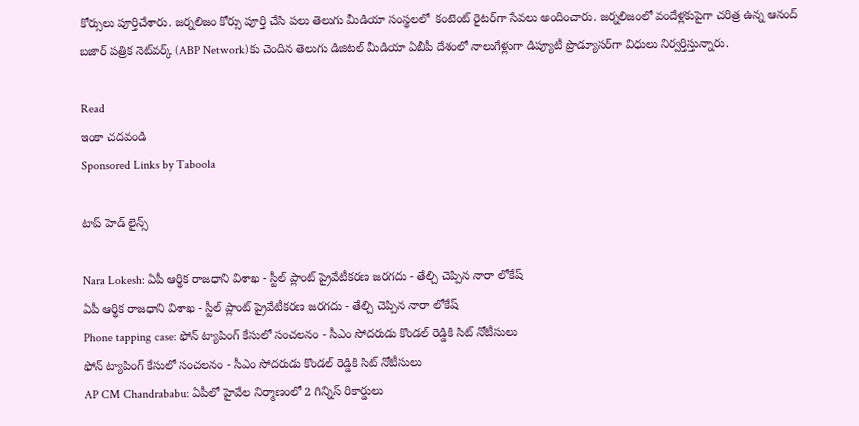కోర్సులు పూర్తిచేశారు. జర్నలిజం కోర్సు పూర్తి చేసి పలు తెలుగు మీడియా సంస్థలలో  కంటెంట్ రైటర్‌గా సేవలు అందించారు. జర్నలిజంలో వందేళ్లకుపైగా చరిత్ర ఉన్న ఆనంద్ బజార్ పత్రిక నెట్‌వర్క్ (ABP Network)కు చెందిన తెలుగు డిజిటల్ మీడియా ఏబీపీ దేశంలో నాలుగేళ్లుగా డిప్యూటీ ప్రొడ్యూసర్‌గా విధులు నిర్వర్తిస్తున్నారు.

Read
ఇంకా చదవండి
Sponsored Links by Taboola

టాప్ హెడ్ లైన్స్

Nara Lokesh: ఏపీ ఆర్థిక రాజధాని విశాఖ - స్టీల్ ప్లాంట్ ప్రైవేటీకరణ జరగదు - తేల్చి చెప్పిన నారా లోకేష్
ఏపీ ఆర్థిక రాజధాని విశాఖ - స్టీల్ ప్లాంట్ ప్రైవేటీకరణ జరగదు - తేల్చి చెప్పిన నారా లోకేష్
Phone tapping case: ఫోన్ ట్యాపింగ్ కేసులో సంచలనం - సీఎం సోదరుడు కొండల్ రెడ్డికి సిట్ నోటీసులు
ఫోన్ ట్యాపింగ్ కేసులో సంచలనం - సీఎం సోదరుడు కొండల్ రెడ్డికి సిట్ నోటీసులు
AP CM Chandrababu: ఏపీలో హైవేల నిర్మాణంలో 2 గిన్నిస్ రికార్డులు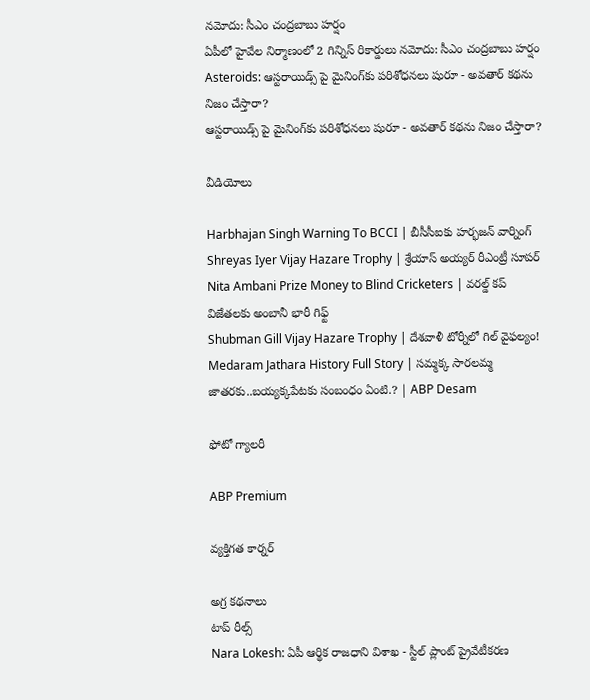నమోదు: సీఎం చంద్రబాబు హర్షం
ఏపీలో హైవేల నిర్మాణంలో 2 గిన్నిస్ రికార్డులు నమోదు: సీఎం చంద్రబాబు హర్షం
Asteroids: ఆస్టరాయిడ్స్ పై మైనింగ్‌కు పరిశోధనలు షురూ - అవతార్‌ కథను నిజం చేస్తారా?
ఆస్టరాయిడ్స్ పై మైనింగ్‌కు పరిశోధనలు షురూ - అవతార్‌ కథను నిజం చేస్తారా?

వీడియోలు

Harbhajan Singh Warning To BCCI | బీసీసీఐకు హర్భజన్ వార్నింగ్
Shreyas Iyer Vijay Hazare Trophy | శ్రేయాస్ అయ్య‌ర్‌ రీఎంట్రీ సూపర్
Nita Ambani Prize Money to Blind Cricketers | వరల్డ్ కప్ విజేతలకు అంబానీ భారీ గిఫ్ట్
Shubman Gill Vijay Hazare Trophy | దేశవాళీ టోర్నీలో గిల్ వైఫల్యం!
Medaram Jathara History Full Story | సమ్మక్క సారలమ్మ జాతరకు..బయ్యక్కపేటకు సంబంధం ఏంటి.? | ABP Desam

ఫోటో గ్యాలరీ

ABP Premium

వ్యక్తిగత కార్నర్

అగ్ర కథనాలు
టాప్ రీల్స్
Nara Lokesh: ఏపీ ఆర్థిక రాజధాని విశాఖ - స్టీల్ ప్లాంట్ ప్రైవేటీకరణ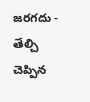జరగదు - తేల్చి చెప్పిన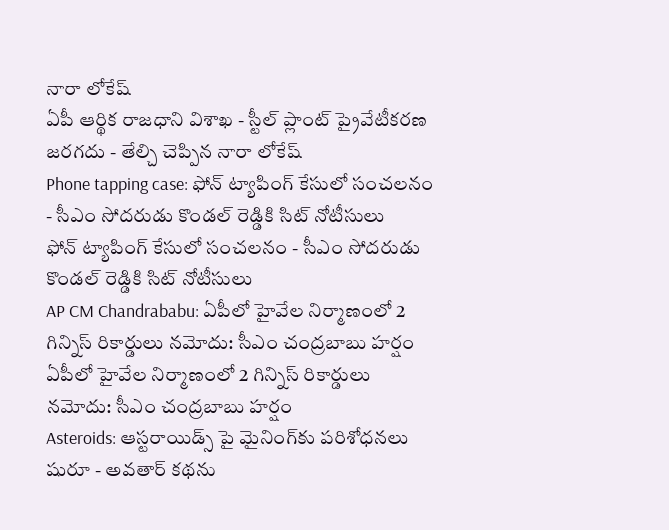నారా లోకేష్
ఏపీ ఆర్థిక రాజధాని విశాఖ - స్టీల్ ప్లాంట్ ప్రైవేటీకరణ జరగదు - తేల్చి చెప్పిన నారా లోకేష్
Phone tapping case: ఫోన్ ట్యాపింగ్ కేసులో సంచలనం - సీఎం సోదరుడు కొండల్ రెడ్డికి సిట్ నోటీసులు
ఫోన్ ట్యాపింగ్ కేసులో సంచలనం - సీఎం సోదరుడు కొండల్ రెడ్డికి సిట్ నోటీసులు
AP CM Chandrababu: ఏపీలో హైవేల నిర్మాణంలో 2 గిన్నిస్ రికార్డులు నమోదు: సీఎం చంద్రబాబు హర్షం
ఏపీలో హైవేల నిర్మాణంలో 2 గిన్నిస్ రికార్డులు నమోదు: సీఎం చంద్రబాబు హర్షం
Asteroids: ఆస్టరాయిడ్స్ పై మైనింగ్‌కు పరిశోధనలు షురూ - అవతార్‌ కథను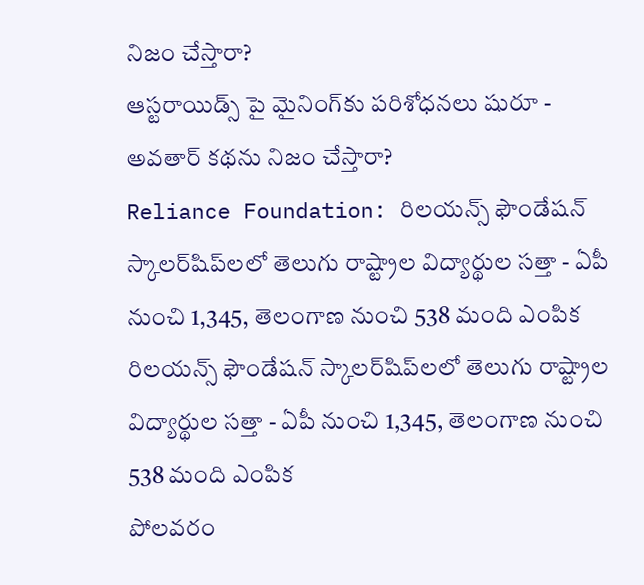నిజం చేస్తారా?
ఆస్టరాయిడ్స్ పై మైనింగ్‌కు పరిశోధనలు షురూ - అవతార్‌ కథను నిజం చేస్తారా?
Reliance Foundation: రిలయన్స్ ఫౌండేషన్ స్కాలర్‌షిప్‌లలో తెలుగు రాష్ట్రాల విద్యార్థుల సత్తా - ఏపీ నుంచి 1,345, తెలంగాణ నుంచి 538 మంది ఎంపిక
రిలయన్స్ ఫౌండేషన్ స్కాలర్‌షిప్‌లలో తెలుగు రాష్ట్రాల విద్యార్థుల సత్తా - ఏపీ నుంచి 1,345, తెలంగాణ నుంచి 538 మంది ఎంపిక
పోలవరం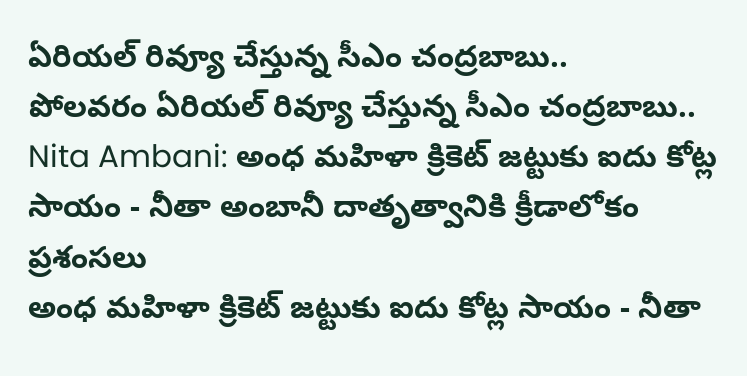ఏరియల్‌ రివ్యూ చేస్తున్న సీఎం చంద్రబాబు..
పోలవరం ఏరియల్‌ రివ్యూ చేస్తున్న సీఎం చంద్రబాబు..
Nita Ambani: అంధ మహిళా క్రికెట్ జట్టుకు ఐదు కోట్ల సాయం - నీతా అంబానీ దాతృత్వానికి క్రీడాలోకం ప్రశంసలు
అంధ మహిళా క్రికెట్ జట్టుకు ఐదు కోట్ల సాయం - నీతా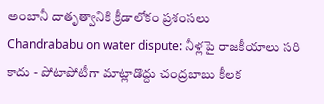అంబానీ దాతృత్వానికి క్రీడాలోకం ప్రశంసలు
Chandrababu on water dispute: నీళ్లపై రాజకీయాలు సరి కాదు - పోటాపోటీగా మాట్లాడొద్దు చంద్రబాబు కీలక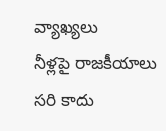వ్యాఖ్యలు
నీళ్లపై రాజకీయాలు సరి కాదు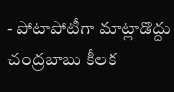- పోటాపోటీగా మాట్లాడొద్దు చంద్రబాబు కీలక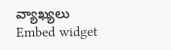వ్యాఖ్యలు
Embed widget